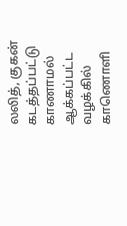லலித், குகன் கடத்தப்பட்டு காணாமல் ஆக்கப்பட்ட வழக்கில் காணொளி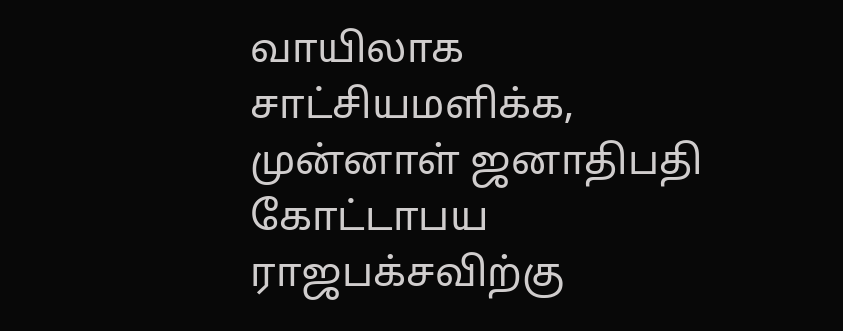வாயிலாக சாட்சியமளிக்க, முன்னாள் ஜனாதிபதி கோட்டாபய ராஜபக்சவிற்கு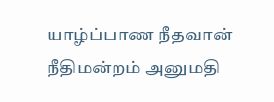யாழ்ப்பாண நீதவான் நீதிமன்றம் அனுமதி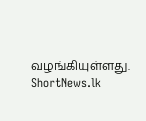வழங்கியுள்ளது.
ShortNews.lk